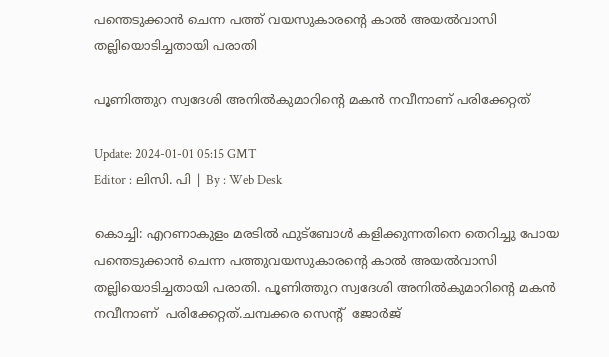പന്തെടുക്കാന്‍ ചെന്ന പത്ത് വയസുകാരന്‍റെ കാല്‍ അയല്‍വാസി തല്ലിയൊടിച്ചതായി പരാതി

പൂണിത്തുറ സ്വദേശി അനില്‍കുമാറിന്‍റെ മകന്‍ നവീനാണ് പരിക്കേറ്റത്

Update: 2024-01-01 05:15 GMT
Editor : ലിസി. പി | By : Web Desk

കൊച്ചി: എറണാകുളം മരടിൽ ഫുട്ബോള്‍ കളിക്കുന്നതിനെ തെറിച്ചു പോയ പന്തെടുക്കാന്‍ ചെന്ന പത്തുവയസുകാരന്‍റെ കാല്‍ അയല്‍വാസി തല്ലിയൊടിച്ചതായി പരാതി. പൂണിത്തുറ സ്വദേശി അനില്‍കുമാറിന്‍റെ മകന്‍ നവീനാണ്  പരിക്കേറ്റത്.ചമ്പക്കര സെന്‍റ്  ജോർജ്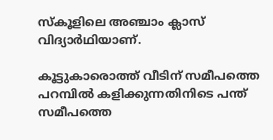സ്കൂളിലെ അഞ്ചാം ക്ലാസ് വിദ്യാർഥിയാണ്.

കൂട്ടുകാരൊത്ത് വീടിന് സമീപത്തെ പറമ്പിൽ കളിക്കുന്നതിനിടെ പന്ത് സമീപത്തെ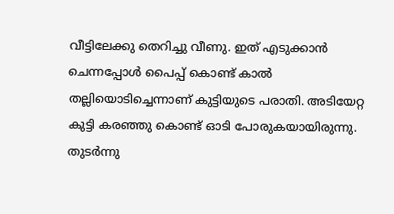വീട്ടിലേക്കു തെറിച്ചു വീണു. ഇത് എടുക്കാന്‍ ചെന്നപ്പോള്‍ പൈപ്പ് കൊണ്ട് കാല്‍ തല്ലിയൊടിച്ചെന്നാണ് കുട്ടിയുടെ പരാതി. അടിയേറ്റ കുട്ടി കരഞ്ഞു കൊണ്ട് ഓടി പോരുകയായിരുന്നു. തുടർന്നു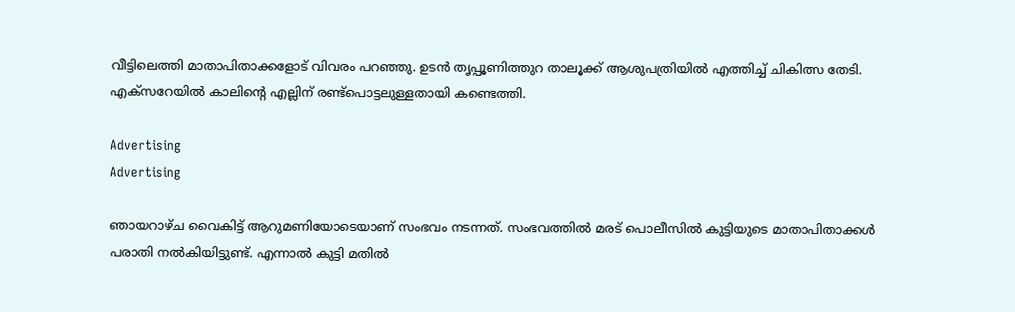വീട്ടിലെത്തി മാതാപിതാക്കളോട് വിവരം പറഞ്ഞു. ഉടൻ തൃപ്പൂണിത്തുറ താലൂക്ക് ആശുപത്രിയിൽ എത്തിച്ച് ചികിത്സ തേടി. എക്സറേയിൽ കാലിന്റെ എല്ലിന് രണ്ട്പൊട്ടലുള്ളതായി കണ്ടെത്തി.

Advertising
Advertising

ഞായറാഴ്ച വൈകിട്ട് ആറുമണിയോടെയാണ് സംഭവം നടന്നത്. സംഭവത്തില്‍ മരട് പൊലീസില്‍ കുട്ടിയുടെ മാതാപിതാക്കള്‍ പരാതി നല്‍കിയിട്ടുണ്ട്. എന്നാല്‍ കുട്ടി മതില്‍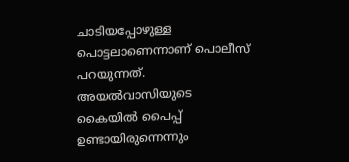ചാടിയപ്പോഴുള്ള പൊട്ടലാണെന്നാണ് പൊലീസ് പറയുന്നത്.  അയല്‍വാസിയുടെ കൈയില്‍ പൈപ്പ് ഉണ്ടായിരുന്നെന്നും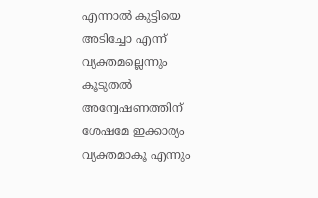എന്നാല്‍ കുട്ടിയെ അടിച്ചോ എന്ന് വ്യക്തമല്ലെന്നും കൂടുതല്‍ അന്വേഷണത്തിന് ശേഷമേ ഇക്കാര്യം വ്യക്തമാകൂ എന്നും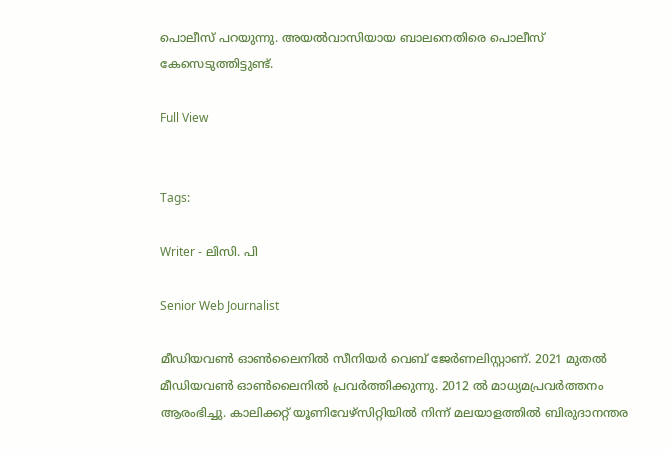പൊലീസ് പറയുന്നു. അയല്‍വാസിയായ ബാലനെതിരെ പൊലീസ് കേസെടുത്തിട്ടുണ്ട്.

Full View


Tags:

Writer - ലിസി. പി

Senior Web Journalist

മീഡിയവൺ ഓൺലൈനിൽ സീനിയർ വെബ് ജേർണലിസ്റ്റാണ്. 2021 മുതൽ മീഡിയവൺ ഓൺലൈനിൽ പ്രവർത്തിക്കുന്നു. 2012 ല്‍ മാധ്യമപ്രവര്‍ത്തനം ആരംഭിച്ചു. കാലിക്കറ്റ് യൂണിവേഴ്‌സിറ്റിയിൽ നിന്ന് മലയാളത്തിൽ ബിരുദാനന്തര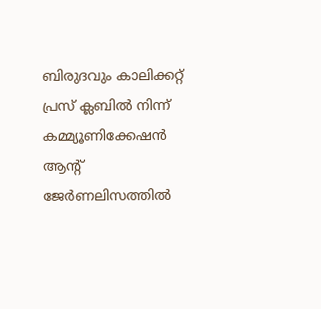ബിരുദവും കാലിക്കറ്റ് പ്രസ് ക്ലബിൽ നിന്ന് കമ്മ്യൂണിക്കേഷൻ ആന്റ് ജേർണലിസത്തിൽ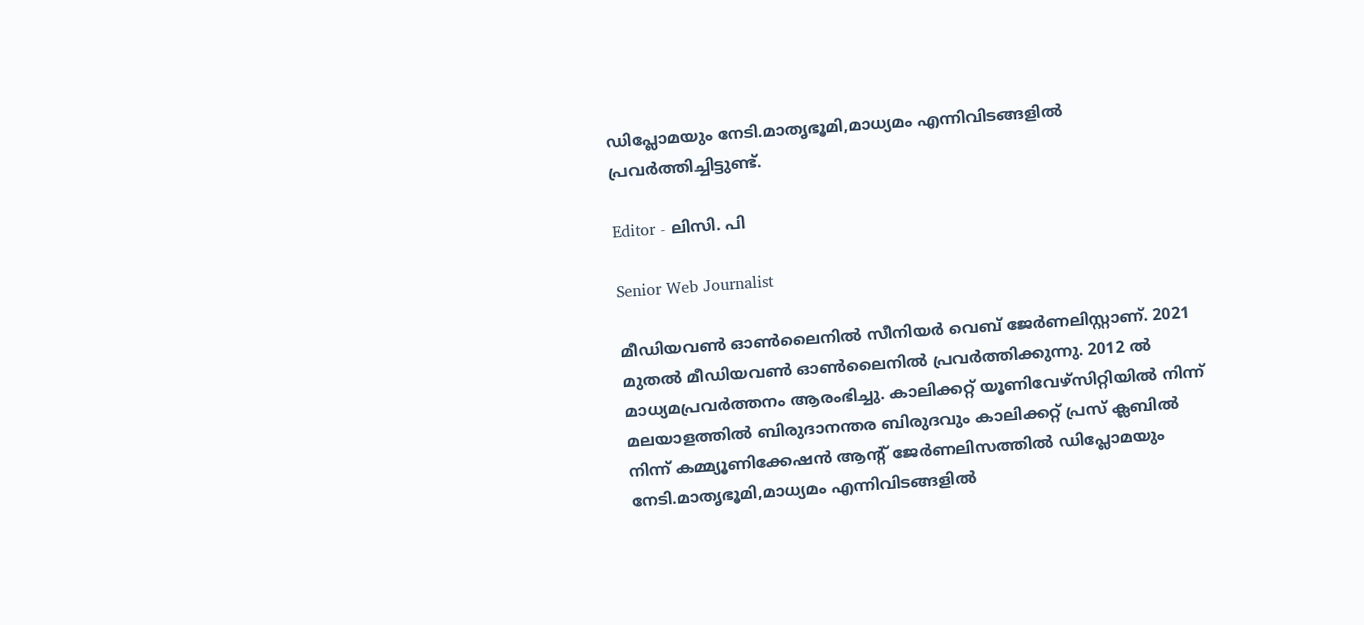ഡിപ്ലോമയും നേടി.മാതൃഭൂമി,മാധ്യമം എന്നിവിടങ്ങളിൽ പ്രവർത്തിച്ചിട്ടുണ്ട്.

Editor - ലിസി. പി

Senior Web Journalist

മീഡിയവൺ ഓൺലൈനിൽ സീനിയർ വെബ് ജേർണലിസ്റ്റാണ്. 2021 മുതൽ മീഡിയവൺ ഓൺലൈനിൽ പ്രവർത്തിക്കുന്നു. 2012 ല്‍ മാധ്യമപ്രവര്‍ത്തനം ആരംഭിച്ചു. കാലിക്കറ്റ് യൂണിവേഴ്‌സിറ്റിയിൽ നിന്ന് മലയാളത്തിൽ ബിരുദാനന്തര ബിരുദവും കാലിക്കറ്റ് പ്രസ് ക്ലബിൽ നിന്ന് കമ്മ്യൂണിക്കേഷൻ ആന്റ് ജേർണലിസത്തിൽ ഡിപ്ലോമയും നേടി.മാതൃഭൂമി,മാധ്യമം എന്നിവിടങ്ങളിൽ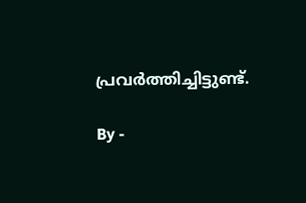പ്രവർത്തിച്ചിട്ടുണ്ട്.

By -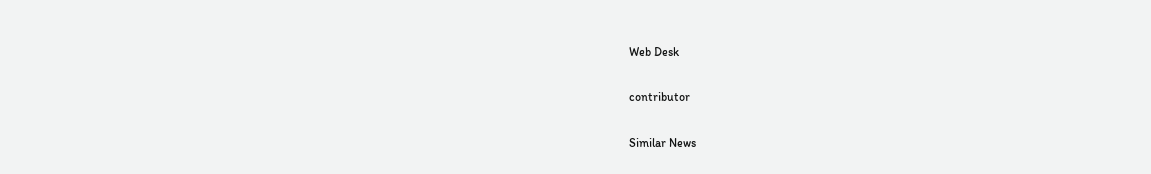Web Desk

contributor

Similar News